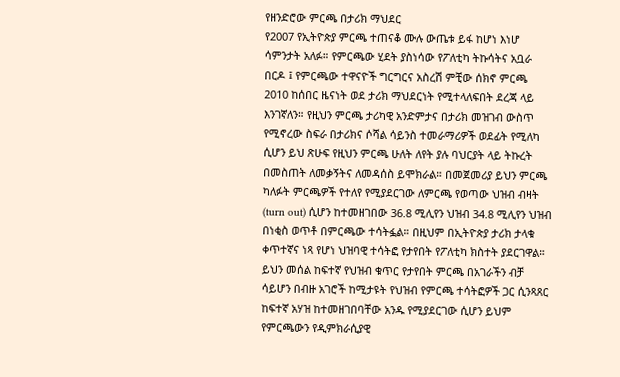የዘንድሮው ምርጫ በታሪክ ማህደር
የ2007 የኢትዮጵያ ምርጫ ተጠናቆ ሙሉ ውጤቱ ይፋ ከሆነ እነሆ ሳምንታት አለፉ። የምርጫው ሂደት ያስነሳው የፖለቲካ ትኩሳትና አቧራ በርዶ ፤ የምርጫው ተዋናዮች ግርግርና አስረሽ ምቺው ሰክኖ ምርጫ 2010 ከሰበር ዜናነት ወደ ታሪክ ማህደርነት የሚተላለፍበት ደረጃ ላይ እንገኛለን። የዚህን ምርጫ ታሪካዊ አንድምታና በታሪክ መዝገብ ውስጥ የሚኖረው ስፍራ በታሪክና ሶሻል ሳይንስ ተመራማሪዎች ወደፊት የሚለካ ሲሆን ይህ ጽሁፍ የዚህን ምርጫ ሁለት ለየት ያሉ ባህርያት ላይ ትኩረት በመስጠት ለመቃኝትና ለመዳሰስ ይሞክራል። በመጀመሪያ ይህን ምርጫ ካለፉት ምርጫዎች የተለየ የሚያደርገው ለምርጫ የወጣው ህዝብ ብዛት (turn out) ሲሆን ከተመዘገበው 36.8 ሚሊየን ህዝብ 34.8 ሚሊየን ህዝብ በነቂስ ወጥቶ በምርጫው ተሳትፏል። በዚህም በኢትዮጵያ ታሪክ ታላቁ ቀጥተኛና ነጻ የሆነ ህዝባዊ ተሳትፎ የታየበት የፖለቲካ ክስተት ያደርገዋል። ይህን መሰል ከፍተኛ የህዝብ ቁጥር የታየበት ምርጫ በአገራችን ብቻ ሳይሆን በብዙ አገሮች ከሚታዩት የህዝብ የምርጫ ተሳትፎዎች ጋር ሲንጻጸር ከፍተኛ አሃዝ ከተመዘገበባቸው አንዱ የሚያደርገው ሲሆን ይህም የምርጫውን የዲምክራሲያዊ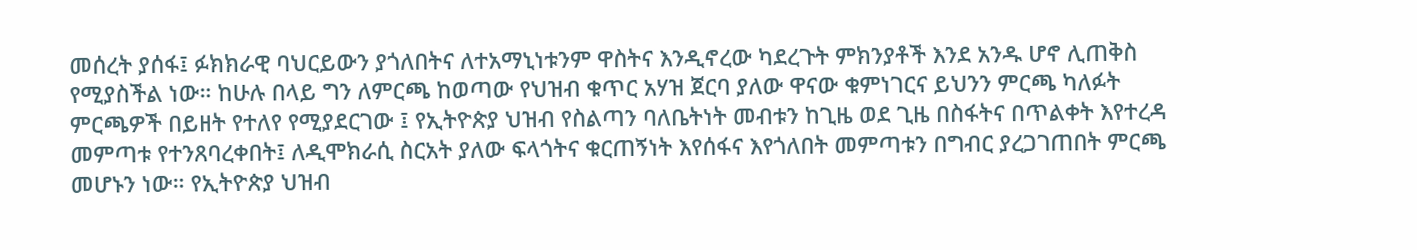መሰረት ያሰፋ፤ ፉክክራዊ ባህርይውን ያጎለበትና ለተአማኒነቱንም ዋስትና እንዲኖረው ካደረጉት ምክንያቶች እንደ አንዱ ሆኖ ሊጠቅስ የሚያስችል ነው። ከሁሉ በላይ ግን ለምርጫ ከወጣው የህዝብ ቁጥር አሃዝ ጀርባ ያለው ዋናው ቁምነገርና ይህንን ምርጫ ካለፉት ምርጫዎች በይዘት የተለየ የሚያደርገው ፤ የኢትዮጵያ ህዝብ የስልጣን ባለቤትነት መብቱን ከጊዜ ወደ ጊዜ በስፋትና በጥልቀት እየተረዳ መምጣቱ የተንጸባረቀበት፤ ለዲሞክራሲ ስርአት ያለው ፍላጎትና ቁርጠኝነት እየሰፋና እየጎለበት መምጣቱን በግብር ያረጋገጠበት ምርጫ መሆኑን ነው። የኢትዮጵያ ህዝብ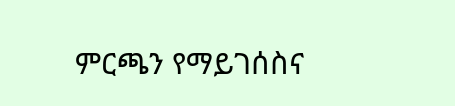ምርጫን የማይገሰስና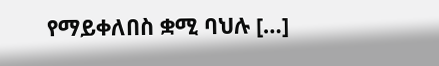የማይቀለበስ ቋሚ ባህሉ […]